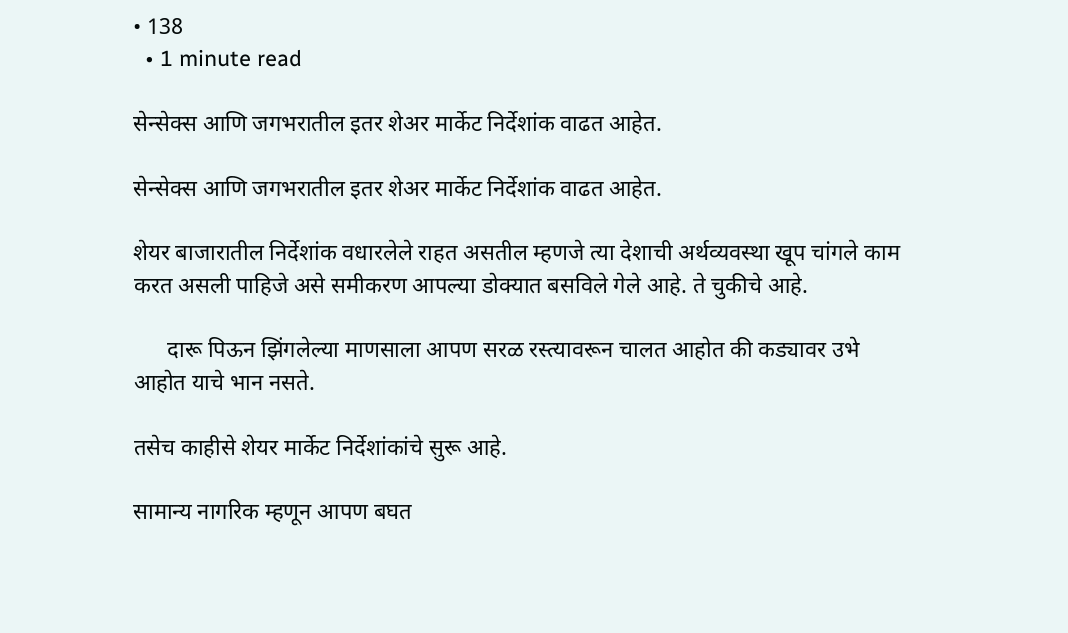• 138
  • 1 minute read

सेन्सेक्स आणि जगभरातील इतर शेअर मार्केट निर्देशांक वाढत आहेत.

सेन्सेक्स आणि जगभरातील इतर शेअर मार्केट निर्देशांक वाढत आहेत.

शेयर बाजारातील निर्देशांक वधारलेले राहत असतील म्हणजे त्या देशाची अर्थव्यवस्था खूप चांगले काम करत असली पाहिजे असे समीकरण आपल्या डोक्यात बसविले गेले आहे. ते चुकीचे आहे.

      दारू पिऊन झिंगलेल्या माणसाला आपण सरळ रस्त्यावरून चालत आहोत की कड्यावर उभे आहोत याचे भान नसते.

तसेच काहीसे शेयर मार्केट निर्देशांकांचे सुरू आहे.

सामान्य नागरिक म्हणून आपण बघत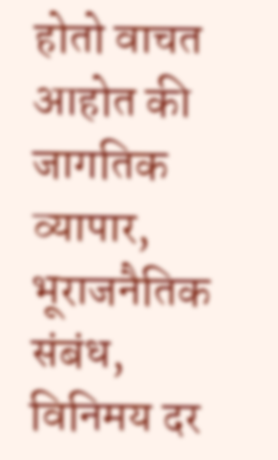होतो वाचत आहोत की जागतिक व्यापार, भूराजनैतिक संबंध, विनिमय दर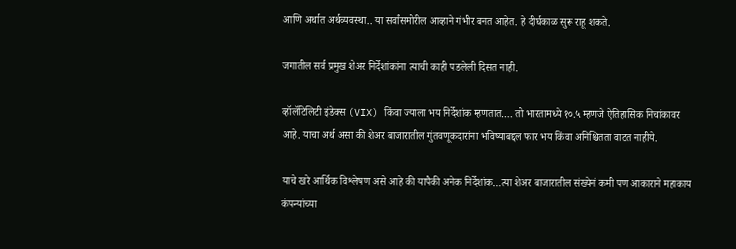आणि अर्थात अर्थव्यवस्था.. या सर्वांसमोरील आव्हाने गंभीर बनत आहेत. हे दीर्घकाळ सुरू राहू शकते.

जगातील सर्व प्रमुख शेअर निर्देशांकांना त्याची काही पडलेली दिसत नाही.

व्हॉलॅटिलिटी इंडेक्स (VIX) किंवा ज्याला भय निर्देशांक म्हणतात…. तो भारतामध्ये १०.५ म्हणजे ऐतिहासिक निचांकावर आहे. याचा अर्थ असा की शेअर बाजारातील गुंतवणूकदारांना भविष्याबद्दल फार भय किंवा अनिश्चितता वाटत नाहीये.

याचे खरे आर्थिक विश्लेषण असे आहे की यापैकी अनेक निर्देशांक…त्या शेअर बाजारातील संख्येनं कमी पण आकाराने महाकाय कंपन्यांच्या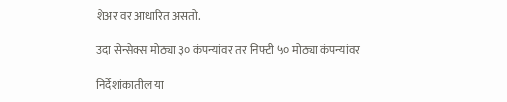शेअर वर आधारित असतो.

उदा सेन्सेक्स मोठ्या ३० कंपन्यांवर तर निफ्टी ५० मोठ्या कंपन्यांवर

निर्देशांकातील या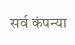सर्व कंपन्या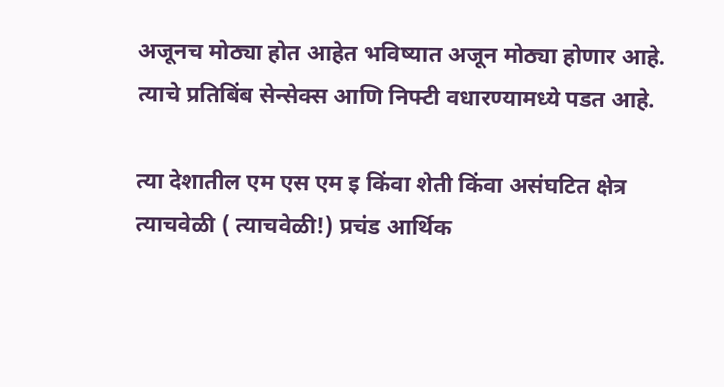अजूनच मोठ्या होत आहेत भविष्यात अजून मोठ्या होणार आहे. त्याचे प्रतिबिंब सेन्सेक्स आणि निफ्टी वधारण्यामध्ये पडत आहे.

त्या देशातील एम एस एम इ किंवा शेती किंवा असंघटित क्षेत्र त्याचवेळी ( त्याचवेळी!) प्रचंड आर्थिक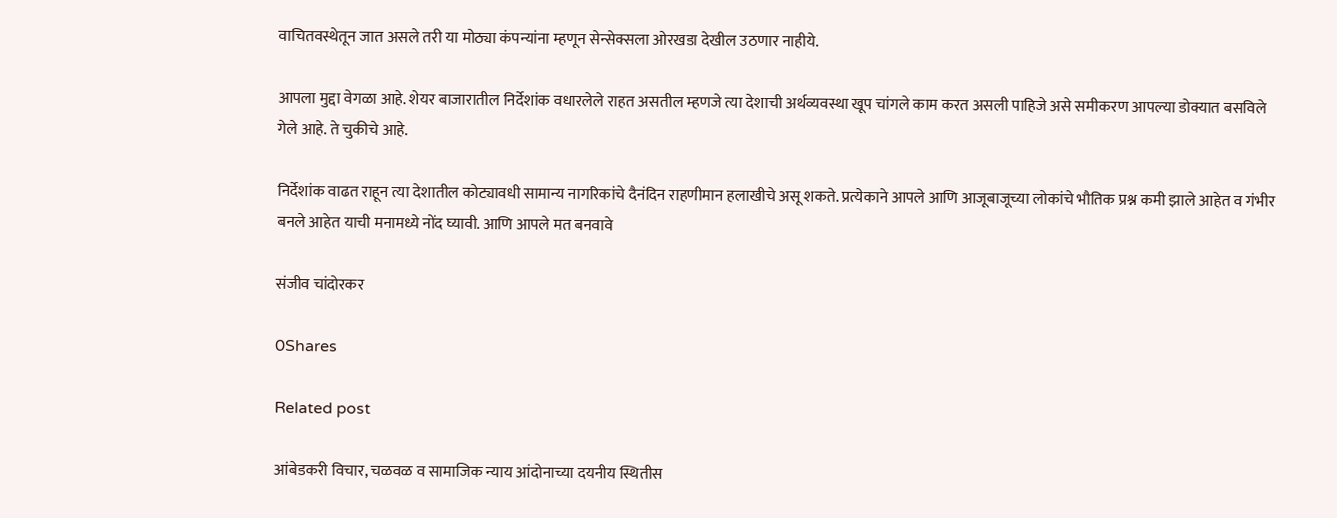वाचितवस्थेतून जात असले तरी या मोठ्या कंपन्यांना म्हणून सेन्सेक्सला ओरखडा देखील उठणार नाहीये.

आपला मुद्दा वेगळा आहे. शेयर बाजारातील निर्देशांक वधारलेले राहत असतील म्हणजे त्या देशाची अर्थव्यवस्था खूप चांगले काम करत असली पाहिजे असे समीकरण आपल्या डोक्यात बसविले गेले आहे. ते चुकीचे आहे.

निर्देशांक वाढत राहून त्या देशातील कोट्यावधी सामान्य नागरिकांचे दैनंदिन राहणीमान हलाखीचे असू शकते. प्रत्येकाने आपले आणि आजूबाजूच्या लोकांचे भौतिक प्रश्न कमी झाले आहेत व गंभीर बनले आहेत याची मनामध्ये नोंद घ्यावी. आणि आपले मत बनवावे

संजीव चांदोरकर

0Shares

Related post

आंबेडकरी विचार, चळवळ व सामाजिक न्याय आंदोनाच्या दयनीय स्थितीस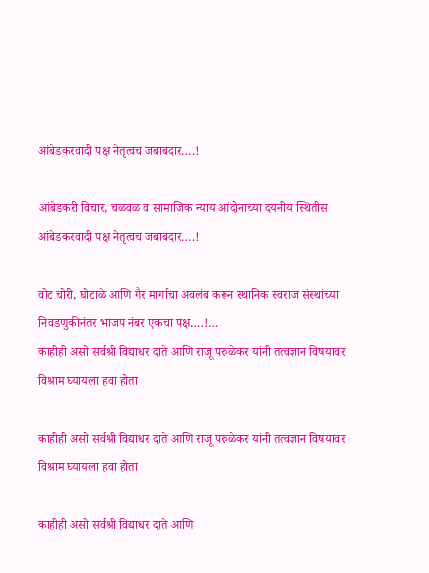आंबेडकरवादी पक्ष नेतृत्वच जबाबदार….!

आंबेडकरी विचार, चळवळ व सामाजिक न्याय आंदोनाच्या दयनीय स्थितीस आंबेडकरवादी पक्ष नेतृत्वच जबाबदार….!

वोट चोरी, घोटाळे आणि गैर मार्गाचा अवलंब करून स्थानिक स्वराज संस्थांच्या निवडणुकीनंतर भाजप नंबर एकचा पक्ष….!…
काहीही असो सर्वश्री विद्याधर दाते आणि राजू परुळेकर यांनी तत्वज्ञान विषयावर विश्राम घ्यायला हवा होता

काहीही असो सर्वश्री विद्याधर दाते आणि राजू परुळेकर यांनी तत्वज्ञान विषयावर विश्राम घ्यायला हवा होता

काहीही असो सर्वश्री विद्याधर दाते आणि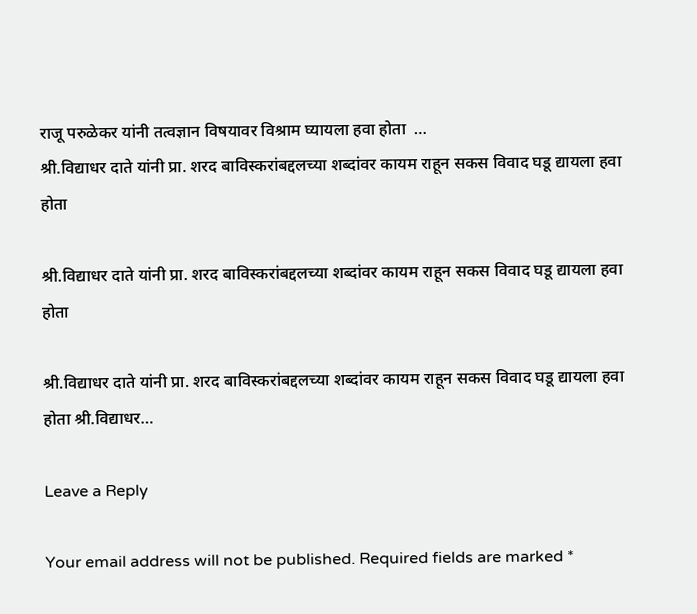राजू परुळेकर यांनी तत्वज्ञान विषयावर विश्राम घ्यायला हवा होता  …
श्री.विद्याधर दाते यांनी प्रा. शरद बाविस्करांबद्दलच्या शब्दांवर कायम राहून सकस विवाद घडू द्यायला हवा होता

श्री.विद्याधर दाते यांनी प्रा. शरद बाविस्करांबद्दलच्या शब्दांवर कायम राहून सकस विवाद घडू द्यायला हवा होता

श्री.विद्याधर दाते यांनी प्रा. शरद बाविस्करांबद्दलच्या शब्दांवर कायम राहून सकस विवाद घडू द्यायला हवा होता श्री.विद्याधर…

Leave a Reply

Your email address will not be published. Required fields are marked *